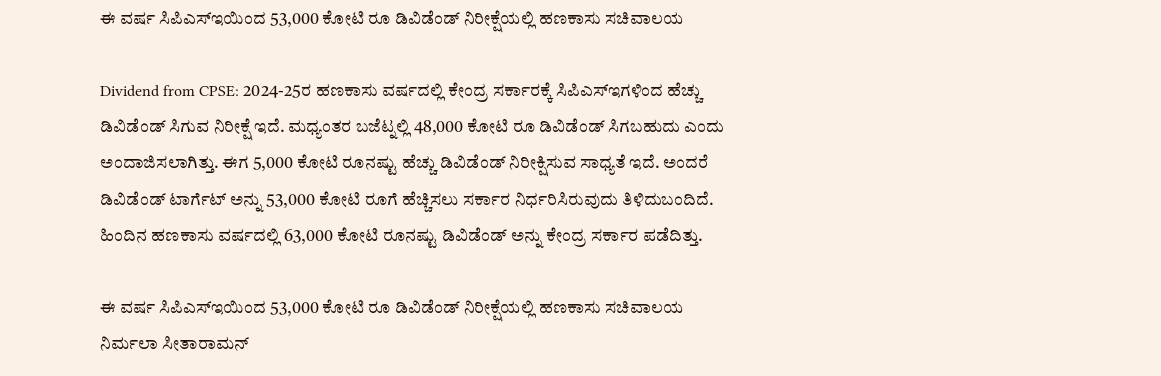ಈ ವರ್ಷ ಸಿಪಿಎಸ್ಇಯಿಂದ 53,000 ಕೋಟಿ ರೂ ಡಿವಿಡೆಂಡ್ ನಿರೀಕ್ಷೆಯಲ್ಲಿ ಹಣಕಾಸು ಸಚಿವಾಲಯ

Dividend from CPSE: 2024-25ರ ಹಣಕಾಸು ವರ್ಷದಲ್ಲಿ ಕೇಂದ್ರ ಸರ್ಕಾರಕ್ಕೆ ಸಿಪಿಎಸ್ಇಗಳಿಂದ ಹೆಚ್ಚು ಡಿವಿಡೆಂಡ್ ಸಿಗುವ ನಿರೀಕ್ಷೆ ಇದೆ. ಮಧ್ಯಂತರ ಬಜೆಟ್ನಲ್ಲಿ 48,000 ಕೋಟಿ ರೂ ಡಿವಿಡೆಂಡ್ ಸಿಗಬಹುದು ಎಂದು ಅಂದಾಜಿಸಲಾಗಿತ್ತು. ಈಗ 5,000 ಕೋಟಿ ರೂನಷ್ಟು ಹೆಚ್ಚು ಡಿವಿಡೆಂಡ್ ನಿರೀಕ್ಷಿಸುವ ಸಾಧ್ಯತೆ ಇದೆ. ಅಂದರೆ ಡಿವಿಡೆಂಡ್ ಟಾರ್ಗೆಟ್ ಅನ್ನು 53,000 ಕೋಟಿ ರೂಗೆ ಹೆಚ್ಚಿಸಲು ಸರ್ಕಾರ ನಿರ್ಧರಿಸಿರುವುದು ತಿಳಿದುಬಂದಿದೆ. ಹಿಂದಿನ ಹಣಕಾಸು ವರ್ಷದಲ್ಲಿ 63,000 ಕೋಟಿ ರೂನಷ್ಟು ಡಿವಿಡೆಂಡ್ ಅನ್ನು ಕೇಂದ್ರ ಸರ್ಕಾರ ಪಡೆದಿತ್ತು.

ಈ ವರ್ಷ ಸಿಪಿಎಸ್ಇಯಿಂದ 53,000 ಕೋಟಿ ರೂ ಡಿವಿಡೆಂಡ್ ನಿರೀಕ್ಷೆಯಲ್ಲಿ ಹಣಕಾಸು ಸಚಿವಾಲಯ
ನಿರ್ಮಲಾ ಸೀತಾರಾಮನ್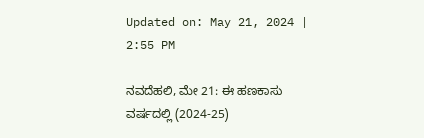Updated on: May 21, 2024 | 2:55 PM

ನವದೆಹಲಿ, ಮೇ 21: ಈ ಹಣಕಾಸು ವರ್ಷದಲ್ಲಿ (2024-25)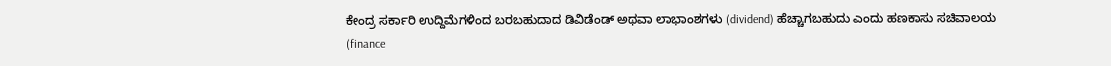ಕೇಂದ್ರ ಸರ್ಕಾರಿ ಉದ್ದಿಮೆಗಳಿಂದ ಬರಬಹುದಾದ ಡಿವಿಡೆಂಡ್ ಅಥವಾ ಲಾಭಾಂಶಗಳು (dividend) ಹೆಚ್ಚಾಗಬಹುದು ಎಂದು ಹಣಕಾಸು ಸಚಿವಾಲಯ (finance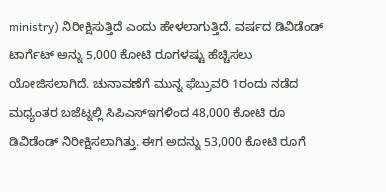ministry) ನಿರೀಕ್ಷಿಸುತ್ತಿದೆ ಎಂದು ಹೇಳಲಾಗುತ್ತಿದೆ. ವರ್ಷದ ಡಿವಿಡೆಂಡ್ ಟಾರ್ಗೆಟ್ ಅನ್ನು 5,000 ಕೋಟಿ ರೂಗಳಷ್ಟು ಹೆಚ್ಚಿಸಲು ಯೋಜಿಸಲಾಗಿದೆ. ಚುನಾವಣೆಗೆ ಮುನ್ನ ಫೆಬ್ರುವರಿ 1ರಂದು ನಡೆದ ಮಧ್ಯಂತರ ಬಜೆಟ್ನಲ್ಲಿ ಸಿಪಿಎಸ್ಇಗಳಿಂದ 48,000 ಕೋಟಿ ರೂ ಡಿವಿಡೆಂಡ್ ನಿರೀಕ್ಷಿಸಲಾಗಿತ್ತು. ಈಗ ಅದನ್ನು 53,000 ಕೋಟಿ ರೂಗೆ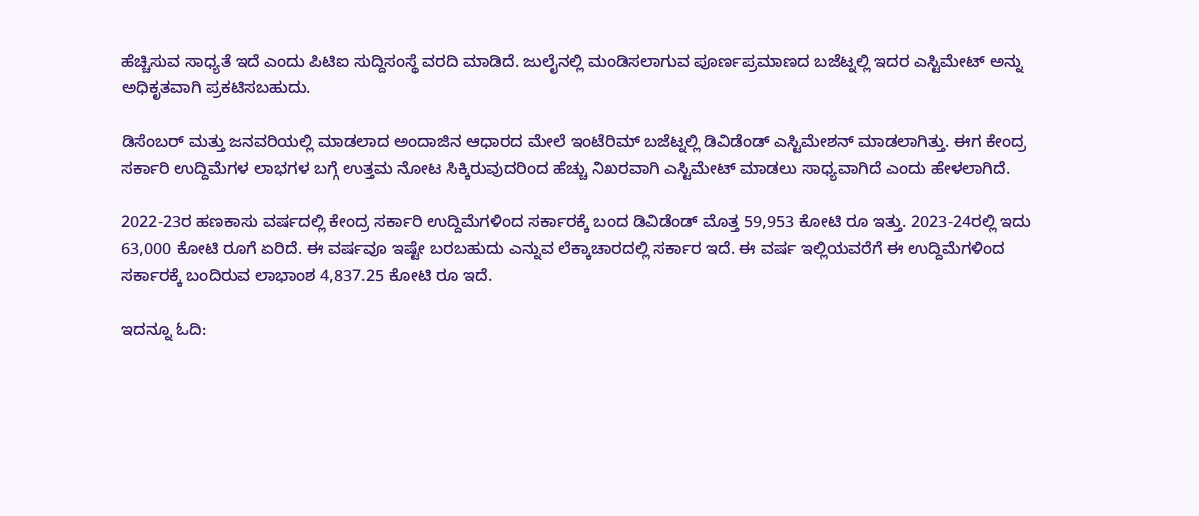ಹೆಚ್ಚಿಸುವ ಸಾಧ್ಯತೆ ಇದೆ ಎಂದು ಪಿಟಿಐ ಸುದ್ದಿಸಂಸ್ಥೆ ವರದಿ ಮಾಡಿದೆ. ಜುಲೈನಲ್ಲಿ ಮಂಡಿಸಲಾಗುವ ಪೂರ್ಣಪ್ರಮಾಣದ ಬಜೆಟ್ನಲ್ಲಿ ಇದರ ಎಸ್ಟಿಮೇಟ್ ಅನ್ನು ಅಧಿಕೃತವಾಗಿ ಪ್ರಕಟಿಸಬಹುದು.

ಡಿಸೆಂಬರ್ ಮತ್ತು ಜನವರಿಯಲ್ಲಿ ಮಾಡಲಾದ ಅಂದಾಜಿನ ಆಧಾರದ ಮೇಲೆ ಇಂಟೆರಿಮ್ ಬಜೆಟ್ನಲ್ಲಿ ಡಿವಿಡೆಂಡ್ ಎಸ್ಟಿಮೇಶನ್ ಮಾಡಲಾಗಿತ್ತು. ಈಗ ಕೇಂದ್ರ ಸರ್ಕಾರಿ ಉದ್ದಿಮೆಗಳ ಲಾಭಗಳ ಬಗ್ಗೆ ಉತ್ತಮ ನೋಟ ಸಿಕ್ಕಿರುವುದರಿಂದ ಹೆಚ್ಚು ನಿಖರವಾಗಿ ಎಸ್ಟಿಮೇಟ್ ಮಾಡಲು ಸಾಧ್ಯವಾಗಿದೆ ಎಂದು ಹೇಳಲಾಗಿದೆ.

2022-23ರ ಹಣಕಾಸು ವರ್ಷದಲ್ಲಿ ಕೇಂದ್ರ ಸರ್ಕಾರಿ ಉದ್ದಿಮೆಗಳಿಂದ ಸರ್ಕಾರಕ್ಕೆ ಬಂದ ಡಿವಿಡೆಂಡ್ ಮೊತ್ತ 59,953 ಕೋಟಿ ರೂ ಇತ್ತು. 2023-24ರಲ್ಲಿ ಇದು 63,000 ಕೋಟಿ ರೂಗೆ ಏರಿದೆ. ಈ ವರ್ಷವೂ ಇಷ್ಟೇ ಬರಬಹುದು ಎನ್ನುವ ಲೆಕ್ಕಾಚಾರದಲ್ಲಿ ಸರ್ಕಾರ ಇದೆ. ಈ ವರ್ಷ ಇಲ್ಲಿಯವರೆಗೆ ಈ ಉದ್ದಿಮೆಗಳಿಂದ ಸರ್ಕಾರಕ್ಕೆ ಬಂದಿರುವ ಲಾಭಾಂಶ 4,837.25 ಕೋಟಿ ರೂ ಇದೆ.

ಇದನ್ನೂ ಓದಿ: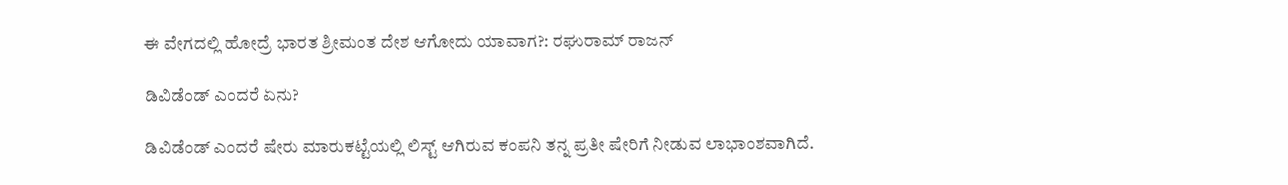ಈ ವೇಗದಲ್ಲಿ ಹೋದ್ರೆ ಭಾರತ ಶ್ರೀಮಂತ ದೇಶ ಆಗೋದು ಯಾವಾಗ?: ರಘುರಾಮ್ ರಾಜನ್

ಡಿವಿಡೆಂಡ್ ಎಂದರೆ ಏನು?

ಡಿವಿಡೆಂಡ್ ಎಂದರೆ ಷೇರು ಮಾರುಕಟ್ಟೆಯಲ್ಲಿ ಲಿಸ್ಟ್ ಆಗಿರುವ ಕಂಪನಿ ತನ್ನ ಪ್ರತೀ ಷೇರಿಗೆ ನೀಡುವ ಲಾಭಾಂಶವಾಗಿದೆ.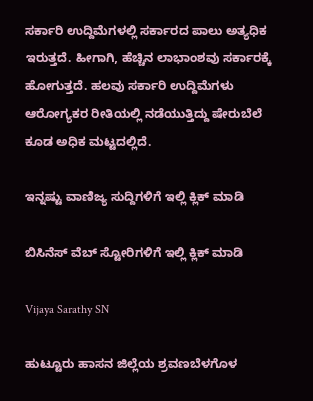ಸರ್ಕಾರಿ ಉದ್ದಿಮೆಗಳಲ್ಲಿ ಸರ್ಕಾರದ ಪಾಲು ಅತ್ಯಧಿಕ ಇರುತ್ತದೆ. ಹೀಗಾಗಿ, ಹೆಚ್ಚಿನ ಲಾಭಾಂಶವು ಸರ್ಕಾರಕ್ಕೆ ಹೋಗುತ್ತದೆ. ಹಲವು ಸರ್ಕಾರಿ ಉದ್ದಿಮೆಗಳು ಆರೋಗ್ಯಕರ ರೀತಿಯಲ್ಲಿ ನಡೆಯುತ್ತಿದ್ದು ಷೇರುಬೆಲೆ ಕೂಡ ಅಧಿಕ ಮಟ್ಟದಲ್ಲಿದೆ.

ಇನ್ನಷ್ಟು ವಾಣಿಜ್ಯ ಸುದ್ದಿಗಳಿಗೆ ಇಲ್ಲಿ ಕ್ಲಿಕ್ ಮಾಡಿ

ಬಿಸಿನೆಸ್ ವೆಬ್ ಸ್ಟೋರಿಗಳಿಗೆ ಇಲ್ಲಿ ಕ್ಲಿಕ್ ಮಾಡಿ

Vijaya Sarathy SN

ಹುಟ್ಟೂರು ಹಾಸನ ಜಿಲ್ಲೆಯ ಶ್ರವಣಬೆಳಗೊಳ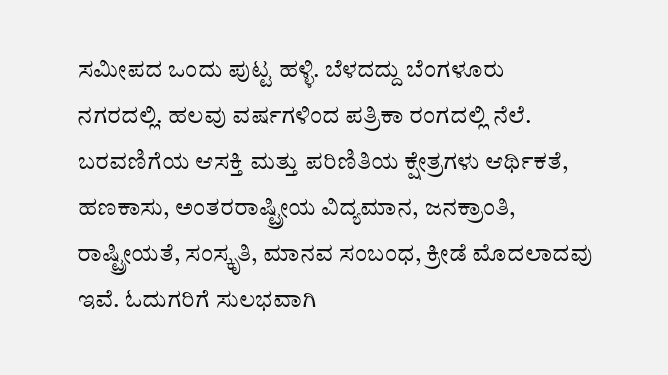ಸಮೀಪದ ಒಂದು ಪುಟ್ಟ ಹಳ್ಳಿ. ಬೆಳದದ್ದು ಬೆಂಗಳೂರು ನಗರದಲ್ಲಿ. ಹಲವು ವರ್ಷಗಳಿಂದ ಪತ್ರಿಕಾ ರಂಗದಲ್ಲಿ ನೆಲೆ. ಬರವಣಿಗೆಯ ಆಸಕ್ತಿ ಮತ್ತು ಪರಿಣಿತಿಯ ಕ್ಷೇತ್ರಗಳು ಆರ್ಥಿಕತೆ, ಹಣಕಾಸು, ಅಂತರರಾಷ್ಟ್ರೀಯ ವಿದ್ಯಮಾನ, ಜನಕ್ರಾಂತಿ, ರಾಷ್ಟ್ರೀಯತೆ, ಸಂಸ್ಕೃತಿ, ಮಾನವ ಸಂಬಂಧ, ಕ್ರೀಡೆ ಮೊದಲಾದವು ಇವೆ. ಓದುಗರಿಗೆ ಸುಲಭವಾಗಿ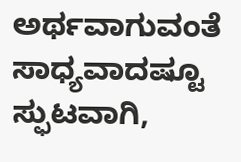ಅರ್ಥವಾಗುವಂತೆ ಸಾಧ್ಯವಾದಷ್ಟೂ ಸ್ಫುಟವಾಗಿ,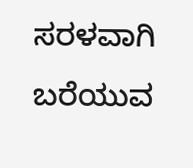ಸರಳವಾಗಿ ಬರೆಯುವ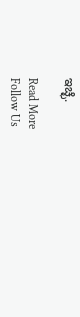ಇಚ್ಛೆ.

Read More
Follow Us